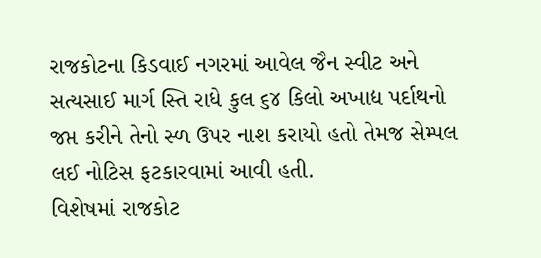રાજકોટના કિડવાઈ નગરમાં આવેલ જૈન સ્વીટ અને સત્યસાઈ માર્ગ સ્તિ રાધે કુલ ૬૪ કિલો અખાદ્ય પર્દાથનો જપ્ત કરીને તેનો સ્ળ ઉપર નાશ કરાયો હતો તેમજ સેમ્પલ લઈ નોટિસ ફટકારવામાં આવી હતી.
વિશેષમાં રાજકોટ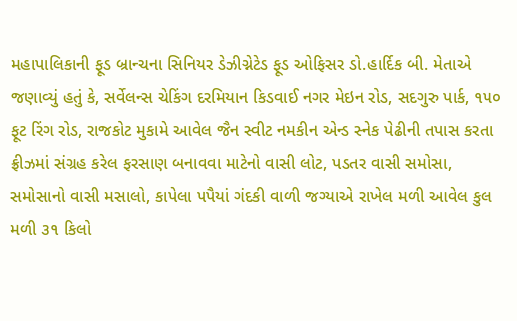મહાપાલિકાની ફૂડ બ્રાન્ચના સિનિયર ડેઝીગ્નેટેડ ફૂડ ઓફિસર ડો.હાર્દિક બી. મેતાએ જણાવ્યું હતું કે, સર્વેલન્સ ચેકિંગ દરમિયાન કિડવાઈ નગર મેઇન રોડ, સદગુરુ પાર્ક, ૧૫૦ ફૂટ રિંગ રોડ, રાજકોટ મુકામે આવેલ જૈન સ્વીટ નમકીન એન્ડ સ્નેક પેઢીની તપાસ કરતા ફ્રીઝમાં સંગ્રહ કરેલ ફરસાણ બનાવવા માટેનો વાસી લોટ, પડતર વાસી સમોસા, સમોસાનો વાસી મસાલો, કાપેલા પપૈયાં ગંદકી વાળી જગ્યાએ રાખેલ મળી આવેલ કુલ મળી ૩૧ કિલો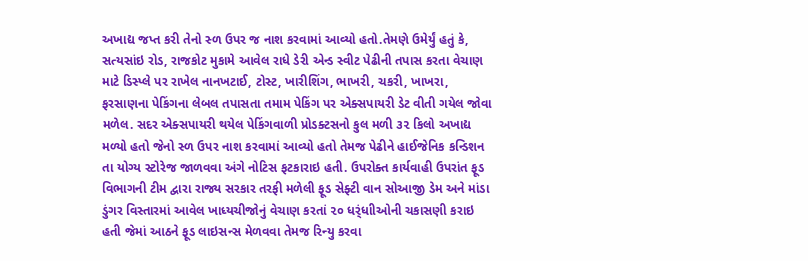અખાદ્ય જપ્ત કરી તેનો સ્ળ ઉપર જ નાશ કરવામાં આવ્યો હતો.તેમણે ઉમેર્યું હતું કે, સત્યસાંઇ રોડ, રાજકોટ મુકામે આવેલ રાધે ડેરી એન્ડ સ્વીટ પેઢીની તપાસ કરતા વેચાણ માટે ડિસ્પ્લે પર રાખેલ નાનખટાઈ, ટોસ્ટ, ખારીશિંગ, ભાખરી, ચકરી, ખાખરા, ફરસાણના પેકિંગના લેબલ તપાસતા તમામ પેકિંગ પર એક્સપાયરી ડેટ વીતી ગયેલ જોવા મળેલ. સદર એક્સપાયરી થયેલ પેકિંગવાળી પ્રોડક્ટસનો કુલ મળી ૩૨ કિલો અખાદ્ય મળ્યો હતો જેનો સ્ળ ઉપર નાશ કરવામાં આવ્યો હતો તેમજ પેઢીને હાઈજેનિક કન્ડિશન તા યોગ્ય સ્ટોરેજ જાળવવા અંગે નોટિસ ફટકારાઇ હતી. ઉપરોક્ત કાર્યવાહી ઉપરાંત ફૂડ વિભાગની ટીમ દ્વારા રાજ્ય સરકાર તરફી મળેલી ફૂડ સેફ્ટી વાન સોઆજી ડેમ અને માંડા ડુંગર વિસ્તારમાં આવેલ ખાધ્યચીજોનું વેચાણ કરતાં ૨૦ ધર્ંધાીઓની ચકાસણી કરાઇ હતી જેમાં આઠને ફૂડ લાઇસન્સ મેળવવા તેમજ રિન્યુ કરવા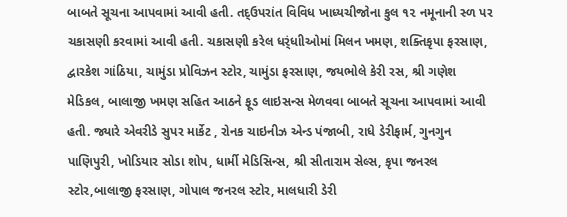બાબતે સૂચના આપવામાં આવી હતી. તદ્ઉપરાંત વિવિધ ખાધ્યચીજોના કુલ ૧૨ નમૂનાની સ્ળ પર ચકાસણી કરવામાં આવી હતી. ચકાસણી કરેલ ધર્ંધાીઓમાં મિલન ખમણ, શક્તિકૃપા ફરસાણ, દ્વારકેશ ગાંઠિયા, ચામુંડા પ્રોવિઝન સ્ટોર, ચામુંડા ફરસાણ, જયભોલે કેરી રસ, શ્રી ગણેશ મેડિકલ, બાલાજી ખમણ સહિત આઠને ફૂડ લાઇસન્સ મેળવવા બાબતે સૂચના આપવામાં આવી હતી. જ્યારે એવરીડે સુપર માર્કેટ , રોનક ચાઇનીઝ એન્ડ પંજાબી, રાધે ડેરીફાર્મ, ગુનગુન પાણિપુરી, ખોડિયાર સોડા શોપ, ધાર્મી મેડિસિન્સ, શ્રી સીતારામ સેલ્સ, કૃપા જનરલ સ્ટોર,બાલાજી ફરસાણ, ગોપાલ જનરલ સ્ટોર, માલધારી ડેરી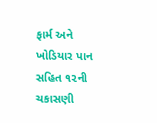ફાર્મ અને ખોડિયાર પાન સહિત ૧૨ની ચકાસણી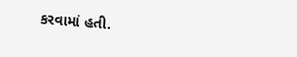કરવામાં હતી.